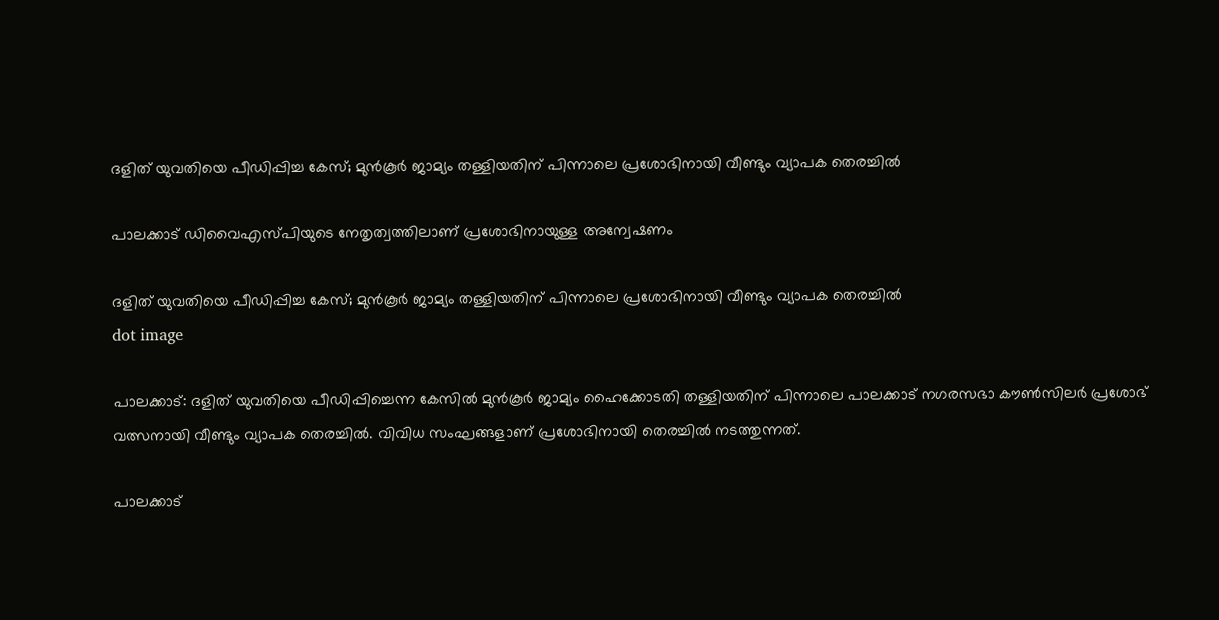ദളിത് യുവതിയെ പീഡിപ്പിച്ച കേസ്; മുന്‍കൂര്‍ ജാമ്യം തള്ളിയതിന് പിന്നാലെ പ്രശോഭിനായി വീണ്ടും വ്യാപക തെരച്ചില്‍

പാലക്കാട് ഡിവൈഎസ്പിയുടെ നേതൃത്വത്തിലാണ് പ്രശോഭിനായുള്ള അന്വേഷണം

ദളിത് യുവതിയെ പീഡിപ്പിച്ച കേസ്; മുന്‍കൂര്‍ ജാമ്യം തള്ളിയതിന് പിന്നാലെ പ്രശോഭിനായി വീണ്ടും വ്യാപക തെരച്ചില്‍
dot image

പാലക്കാട്: ദളിത് യുവതിയെ പീഡിപ്പിച്ചെന്ന കേസില്‍ മുന്‍കൂര്‍ ജാമ്യം ഹൈക്കോടതി തള്ളിയതിന് പിന്നാലെ പാലക്കാട് നഗരസഭാ കൗണ്‍സിലര്‍ പ്രശോഭ് വത്സനായി വീണ്ടും വ്യാപക തെരച്ചില്‍. വിവിധ സംഘങ്ങളാണ് പ്രശോഭിനായി തെരച്ചില്‍ നടത്തുന്നത്.

പാലക്കാട്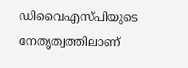ഡിവൈഎസ്പിയുടെ നേതൃത്വത്തിലാണ്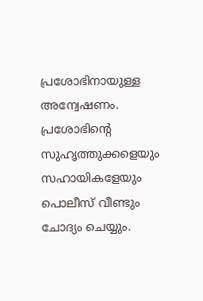പ്രശോഭിനായുള്ള അന്വേഷണം. പ്രശോഭിന്റെ സുഹൃത്തുക്കളെയും സഹായികളേയും പൊലീസ് വീണ്ടും ചോദ്യം ചെയ്യും.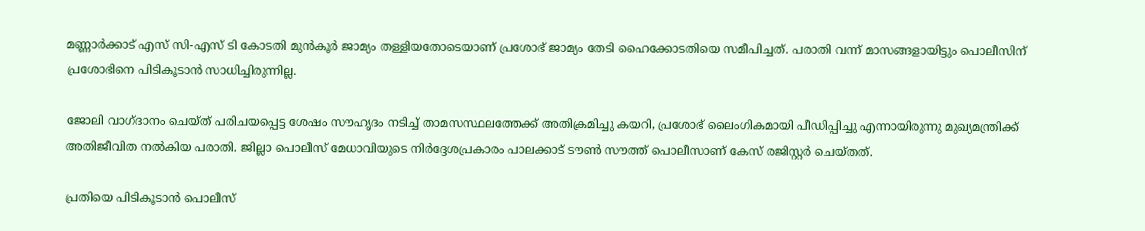മണ്ണാര്‍ക്കാട് എസ് സി-എസ് ടി കോടതി മുന്‍കൂര്‍ ജാമ്യം തള്ളിയതോടെയാണ് പ്രശോഭ് ജാമ്യം തേടി ഹൈക്കോടതിയെ സമീപിച്ചത്. പരാതി വന്ന് മാസങ്ങളായിട്ടും പൊലീസിന് പ്രശോഭിനെ പിടികൂടാന്‍ സാധിച്ചിരുന്നില്ല.

ജോലി വാഗ്ദാനം ചെയ്ത് പരിചയപ്പെട്ട ശേഷം സൗഹൃദം നടിച്ച് താമസസ്ഥലത്തേക്ക് അതിക്രമിച്ചു കയറി, പ്രശോഭ് ലൈംഗികമായി പീഡിപ്പിച്ചു എന്നായിരുന്നു മുഖ്യമന്ത്രിക്ക് അതിജീവിത നല്‍കിയ പരാതി. ജില്ലാ പൊലീസ് മേധാവിയുടെ നിര്‍ദ്ദേശപ്രകാരം പാലക്കാട് ടൗണ്‍ സൗത്ത് പൊലീസാണ് കേസ് രജിസ്റ്റര്‍ ചെയ്തത്.

പ്രതിയെ പിടികൂടാന്‍ പൊലീസ്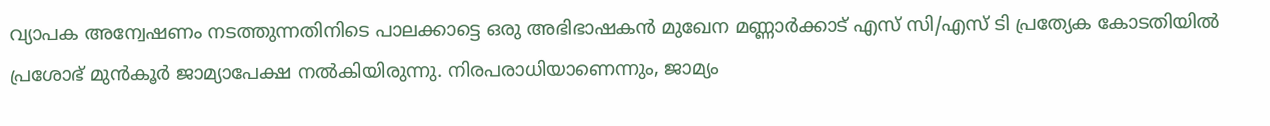വ്യാപക അന്വേഷണം നടത്തുന്നതിനിടെ പാലക്കാട്ടെ ഒരു അഭിഭാഷകന്‍ മുഖേന മണ്ണാര്‍ക്കാട് എസ് സി/എസ് ടി പ്രത്യേക കോടതിയില്‍ പ്രശോഭ് മുന്‍കൂര്‍ ജാമ്യാപേക്ഷ നല്‍കിയിരുന്നു. നിരപരാധിയാണെന്നും, ജാമ്യം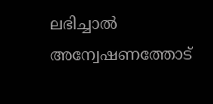ലഭിച്ചാല്‍ അന്വേഷണത്തോട്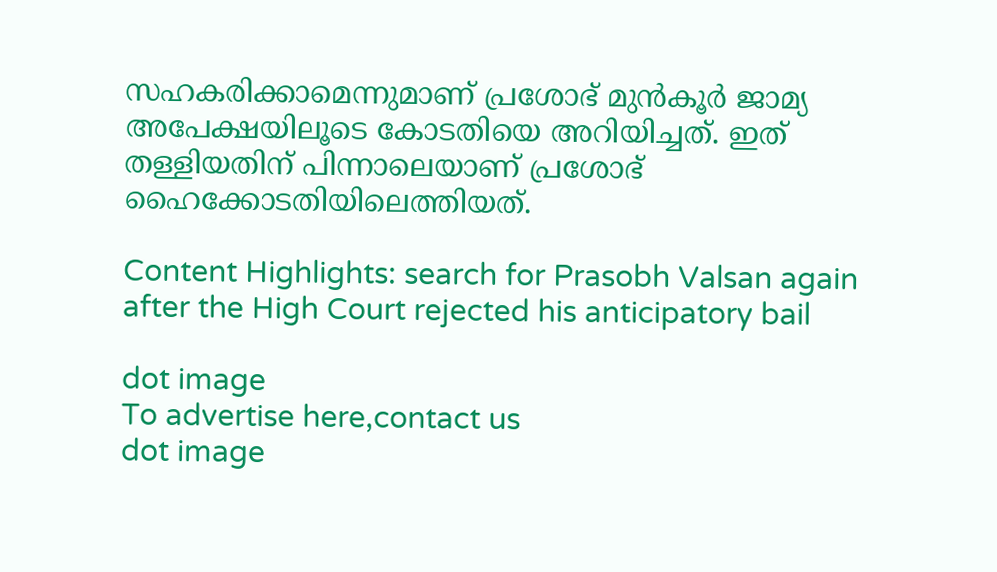സഹകരിക്കാമെന്നുമാണ് പ്രശോഭ് മുന്‍കൂര്‍ ജാമ്യ അപേക്ഷയിലൂടെ കോടതിയെ അറിയിച്ചത്. ഇത് തള്ളിയതിന് പിന്നാലെയാണ് പ്രശോഭ് ഹൈക്കോടതിയിലെത്തിയത്.

Content Highlights: search for Prasobh Valsan again after the High Court rejected his anticipatory bail

dot image
To advertise here,contact us
dot image